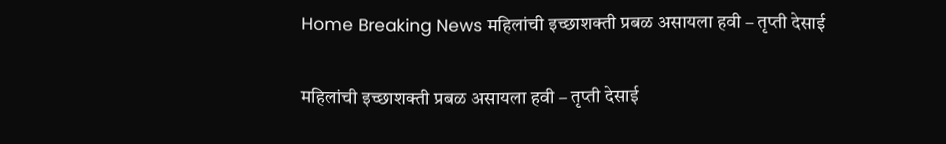Home Breaking News महिलांची इच्छाशक्ती प्रबळ असायला हवी – तृप्ती देसाई

महिलांची इच्छाशक्ती प्रबळ असायला हवी – तृप्ती देसाई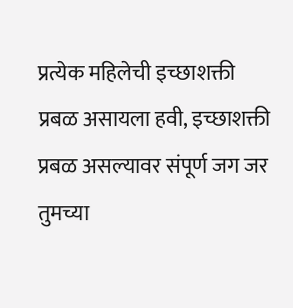प्रत्येक महिलेची इच्छाशक्ती प्रबळ असायला हवी, इच्छाशक्ती प्रबळ असल्यावर संपूर्ण जग जर तुमच्या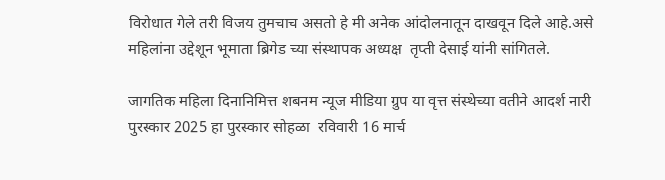विरोधात गेले तरी विजय तुमचाच असतो हे मी अनेक आंदोलनातून दाखवून दिले आहे.असे महिलांना उद्देशून भूमाता ब्रिगेड च्या संस्थापक अध्यक्ष  तृप्ती देसाई यांनी सांगितले.

जागतिक महिला दिनानिमित्त शबनम न्यूज मीडिया ग्रुप या वृत्त संस्थेच्या वतीने आदर्श नारी पुरस्कार 2025 हा पुरस्कार सोहळा  रविवारी 16 मार्च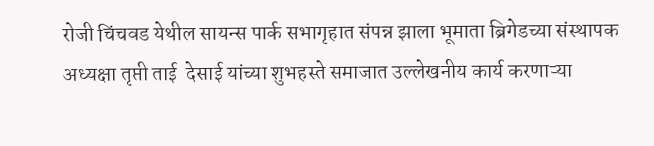रोजी चिंचवड येथील सायन्स पार्क सभागृहात संपन्न झाला भूमाता ब्रिगेडच्या संस्थापक अध्यक्षा तृप्ती ताई  देसाई यांच्या शुभहस्ते समाजात उल्लेखनीय कार्य करणाऱ्या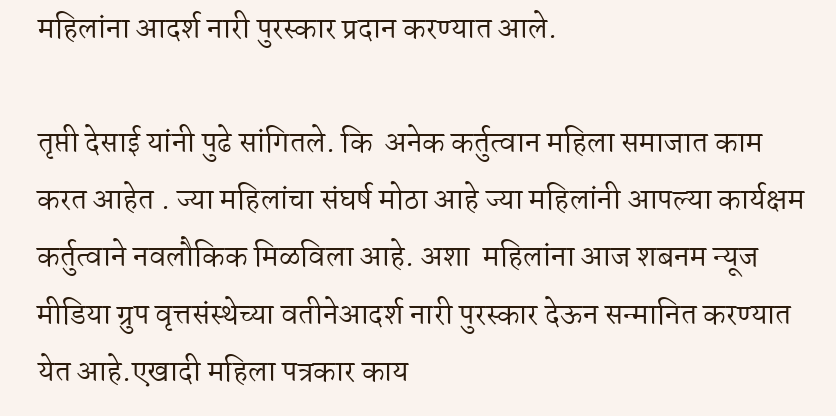महिलांना आदर्श नारी पुरस्कार प्रदान करण्यात आले.

तृप्ती देसाई यांनी पुढे सांगितले. कि  अनेक कर्तुत्वान महिला समाजात काम करत आहेत . ज्या महिलांचा संघर्ष मोठा आहे ज्या महिलांनी आपल्या कार्यक्षम कर्तुत्वाने नवलौकिक मिळविला आहे. अशा  महिलांना आज शबनम न्यूज  मीडिया ग्रुप वृत्तसंस्थेच्या वतीनेआदर्श नारी पुरस्कार देऊन सन्मानित करण्यात येत आहे.एखादी महिला पत्रकार काय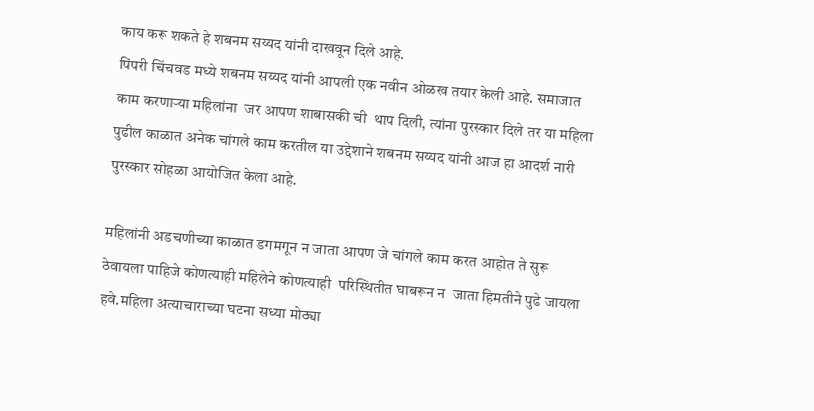काय करू शकते हे शबनम सय्यद यांनी दाखवून दिले आहे.
पिंपरी चिंचवड मध्ये शबनम सय्यद यांनी आपली एक नवीन ओळख तयार केली आहे. समाजात काम करणाऱ्या महिलांना  जर आपण शाबासकी ची  थाप दिली, त्यांना पुरस्कार दिले तर या महिला  पुढील काळात अनेक चांगले काम करतील या उद्देशाने शबनम सय्यद यांनी आज हा आदर्श नारी पुरस्कार सोहळा आयोजित केला आहे.

महिलांनी अडचणीच्या काळात डगमगून न जाता आपण जे चांगले काम करत आहोत ते सुरू ठेवायला पाहिजे कोणत्याही महिलेने कोणत्याही  परिस्थितीत घाबरून न  जाता हिमतीने पुढे जायला हवे.महिला अत्याचाराच्या घटना सध्या मोठ्या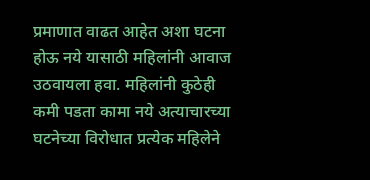प्रमाणात वाढत आहेत अशा घटना होऊ नये यासाठी महिलांनी आवाज उठवायला हवा. महिलांनी कुठेही कमी पडता कामा नये अत्याचारच्या घटनेच्या विरोधात प्रत्येक महिलेने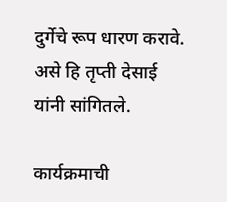दुर्गेचे रूप धारण करावे. असे हि तृप्ती देसाई यांनी सांगितले.

कार्यक्रमाची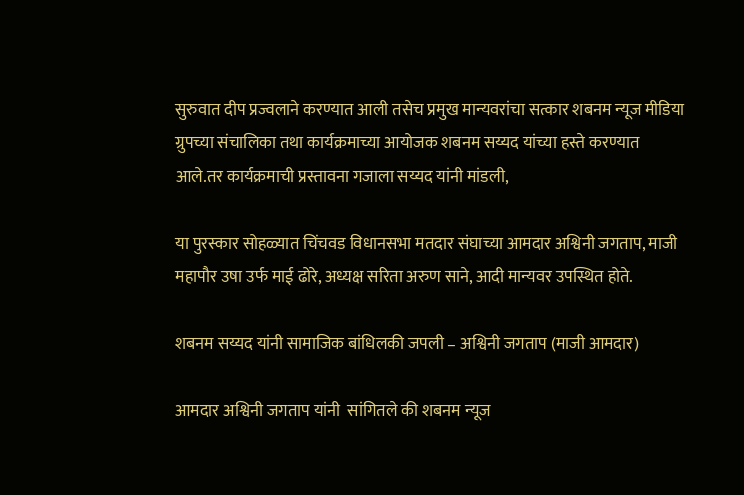सुरुवात दीप प्रज्वलाने करण्यात आली तसेच प्रमुख मान्यवरांचा सत्कार शबनम न्यूज मीडिया ग्रुपच्या संचालिका तथा कार्यक्रमाच्या आयोजक शबनम सय्यद यांच्या हस्ते करण्यात आले.तर कार्यक्रमाची प्रस्तावना गजाला सय्यद यांनी मांडली,

या पुरस्कार सोहळ्यात चिंचवड विधानसभा मतदार संघाच्या आमदार अश्विनी जगताप, माजी महापौर उषा उर्फ माई ढोरे, अध्यक्ष सरिता अरुण साने, आदी मान्यवर उपस्थित होते.

शबनम सय्यद यांनी सामाजिक बांधिलकी जपली – अश्विनी जगताप (माजी आमदार)

आमदार अश्विनी जगताप यांनी  सांगितले की शबनम न्यूज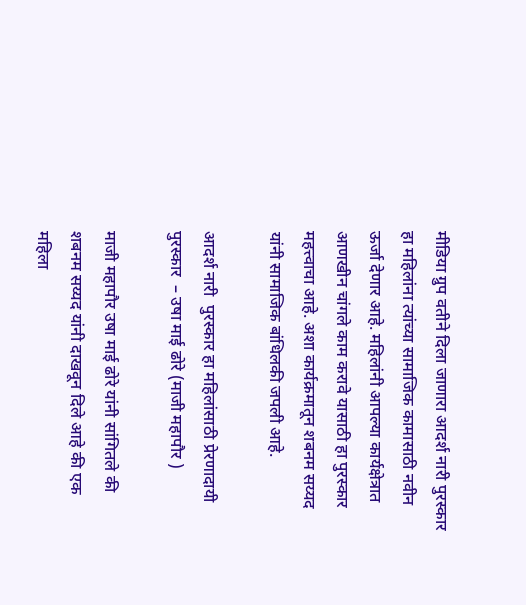मीडिया ग्रुप वतीने दिला जाणारा आदर्श नारी पुरस्कार हा महिलांना त्यांच्या सामाजिक कामासाठी नवीन ऊर्जा देणार आहे. महिलांनी आपल्या कार्यक्षेत्रात आणखीन चांगले काम करावे यासाठी हा पुरस्कार महत्त्वाचा आहे. अशा कार्यक्रमातून शबनम सय्यद यांनी सामाजिक बांधिलकी जपली आहे.

आदर्श नारी  पुरस्कार हा महिलांसाठी प्रेरणादायी पुरस्कार  – उषा माई ढोरे (माजी महापौर )

माजी महापौर उषा माई ढोरे यांनी सांगितले की शबनम सय्यद यांनी दाखवून दिले आहे की एक महिला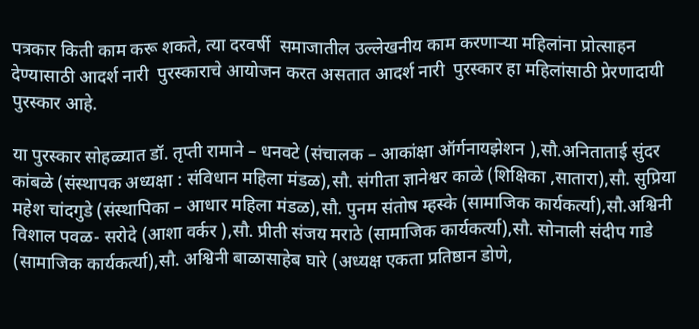पत्रकार किती काम करू शकते, त्या दरवर्षी  समाजातील उल्लेखनीय काम करणाऱ्या महिलांना प्रोत्साहन देण्यासाठी आदर्श नारी  पुरस्काराचे आयोजन करत असतात आदर्श नारी  पुरस्कार हा महिलांसाठी प्रेरणादायी पुरस्कार आहे.

या पुरस्कार सोहळ्यात डॉ. तृप्ती रामाने – धनवटे (संचालक – आकांक्षा ऑर्गनायझेशन ),सौ.अनिताताई सुंदर कांबळे (संस्थापक अध्यक्षा : संविधान महिला मंडळ),सौ. संगीता ज्ञानेश्वर काळे (शिक्षिका ,सातारा),सौ. सुप्रिया महेश चांदगुडे (संस्थापिका – आधार महिला मंडळ),सौ. पुनम संतोष म्हस्के (सामाजिक कार्यकर्त्या),सौ.अश्विनी विशाल पवळ- सरोदे (आशा वर्कर ),सौ. प्रीती संजय मराठे (सामाजिक कार्यकर्त्या),सौ. सोनाली संदीप गाडे (सामाजिक कार्यकर्त्या),सौ. अश्विनी बाळासाहेब घारे (अध्यक्ष एकता प्रतिष्ठान डोणे,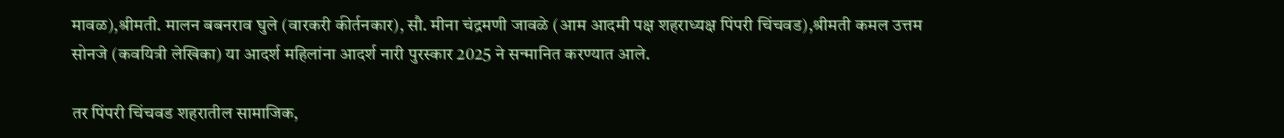मावळ),श्रीमती. मालन बबनराव घुले (वारकरी कीर्तनकार), सौ. मीना चंद्रमणी जावळे (आम आदमी पक्ष शहराध्यक्ष पिंपरी चिंचवड),श्रीमती कमल उत्तम सोनजे (कवयित्री लेखिका) या आदर्श महिलांना आदर्श नारी पुरस्कार 2025 ने सन्मानित करण्यात आले.

तर पिंपरी चिंचवड शहरातील सामाजिक,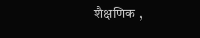शैक्षणिक ,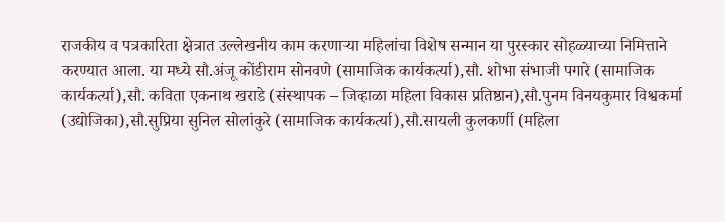राजकीय व पत्रकारिता क्षेत्रात उल्लेखनीय काम करणाऱ्या महिलांचा विशेष सन्मान या पुरस्कार सोहळ्याच्या निमित्ताने करण्यात आला. या मध्ये सौ.अंजू कोंडीराम सोनवणे (सामाजिक कार्यकर्त्या),सौ. शोभा संभाजी पगारे (सामाजिक कार्यकर्त्या),सौ. कविता एकनाथ खराडे (संस्थापक – जिव्हाळा महिला विकास प्रतिष्ठान),सौ.पुनम विनयकुमार विश्वकर्मा (उद्योजिका),सौ.सुप्रिया सुनिल सोलांकुरे (सामाजिक कार्यकर्त्या),सौ.सायली कुलकर्णी (महिला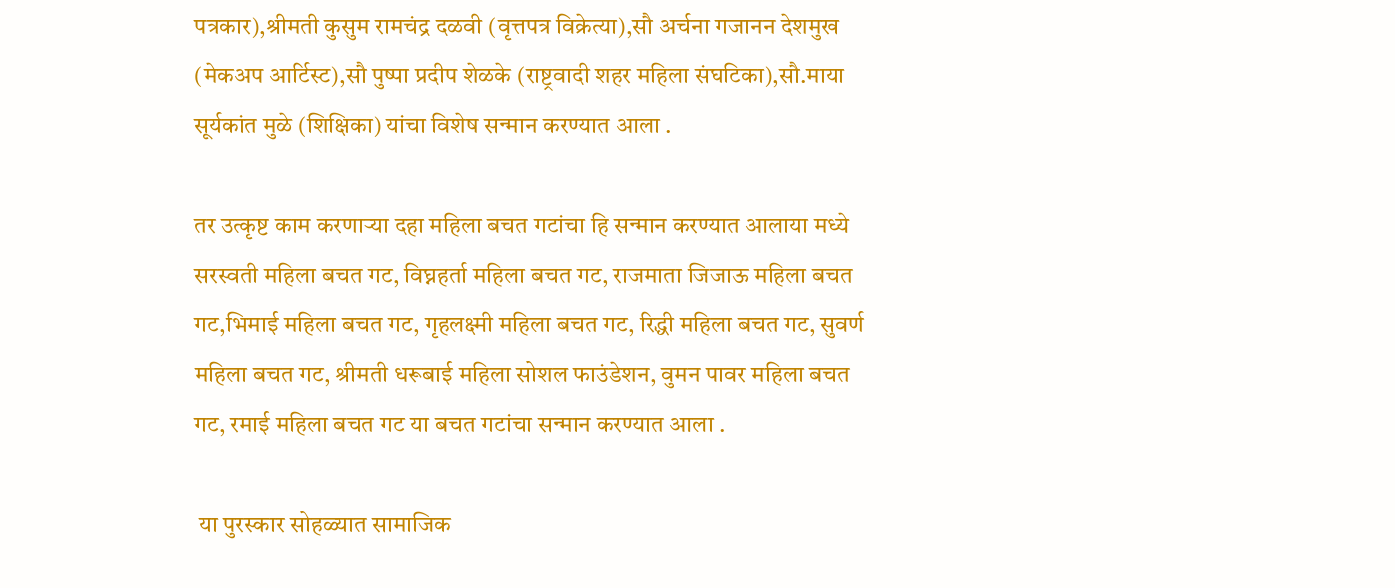पत्रकार),श्रीमती कुसुम रामचंद्र दळवी (वृत्तपत्र विक्रेत्या),सौ अर्चना गजानन देशमुख (मेकअप आर्टिस्ट),सौ पुष्पा प्रदीप शेळके (राष्ट्रवादी शहर महिला संघटिका),सौ.माया सूर्यकांत मुळे (शिक्षिका) यांचा विशेष सन्मान करण्यात आला .

तर उत्कृष्ट काम करणाऱ्या दहा महिला बचत गटांचा हि सन्मान करण्यात आलाया मध्ये सरस्वती महिला बचत गट, विघ्नहर्ता महिला बचत गट, राजमाता जिजाऊ महिला बचत गट,भिमाई महिला बचत गट, गृहलक्ष्मी महिला बचत गट, रिद्धी महिला बचत गट, सुवर्ण महिला बचत गट, श्रीमती धरूबाई महिला सोशल फाउंडेशन, वुमन पावर महिला बचत गट, रमाई महिला बचत गट या बचत गटांचा सन्मान करण्यात आला .

 या पुरस्कार सोहळ्यात सामाजिक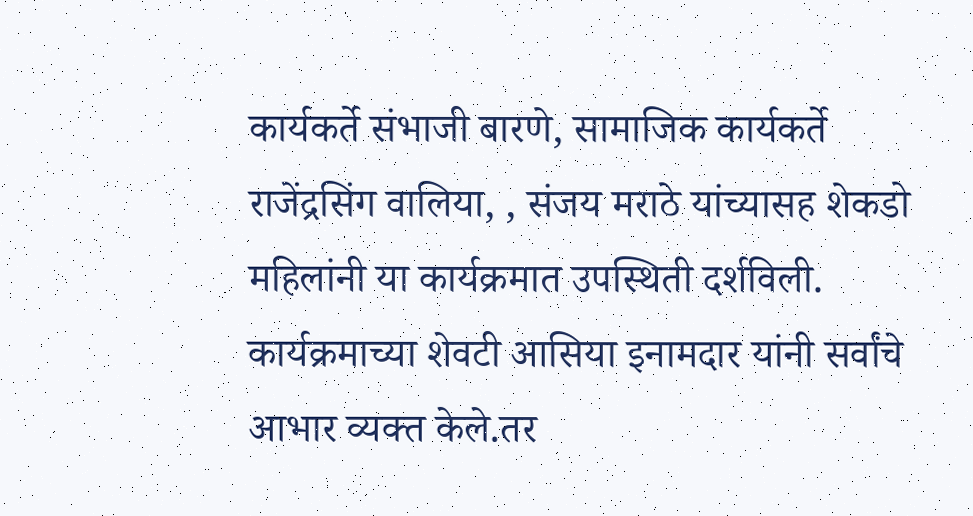कार्यकर्ते संभाजी बारणे, सामाजिक कार्यकर्ते राजेंद्रसिंग वालिया, , संजय मराठे यांच्यासह शेकडो महिलांनी या कार्यक्रमात उपस्थिती दर्शविली. कार्यक्रमाच्या शेवटी आसिया इनामदार यांनी सर्वांचे आभार व्यक्त केले.तर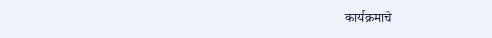कार्यक्रमाचे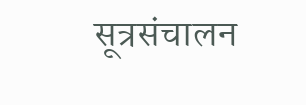सूत्रसंचालन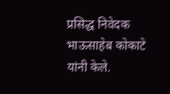प्रसिद्ध निवेदक भाऊसाहेब कोकाटे यांनी केले.